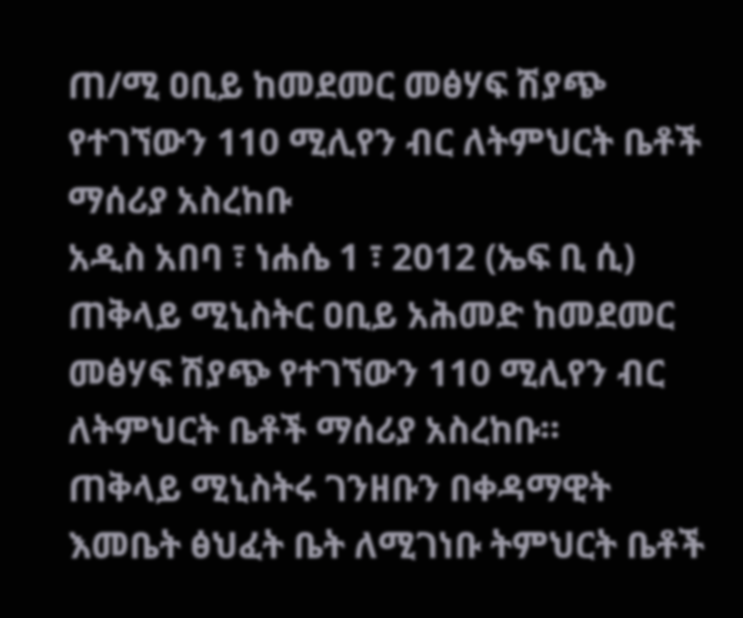ጠ/ሚ ዐቢይ ከመደመር መፅሃፍ ሽያጭ የተገኘውን 110 ሚሊየን ብር ለትምህርት ቤቶች ማሰሪያ አስረከቡ
አዲስ አበባ ፣ ነሐሴ 1 ፣ 2012 (ኤፍ ቢ ሲ) ጠቅላይ ሚኒስትር ዐቢይ አሕመድ ከመደመር መፅሃፍ ሽያጭ የተገኘውን 110 ሚሊየን ብር ለትምህርት ቤቶች ማሰሪያ አስረከቡ፡፡
ጠቅላይ ሚኒስትሩ ገንዘቡን በቀዳማዊት እመቤት ፅህፈት ቤት ለሚገነቡ ትምህርት ቤቶች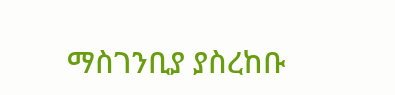ማስገንቢያ ያስረከቡ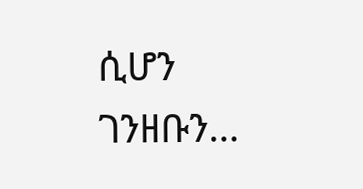ሲሆን ገንዘቡን…